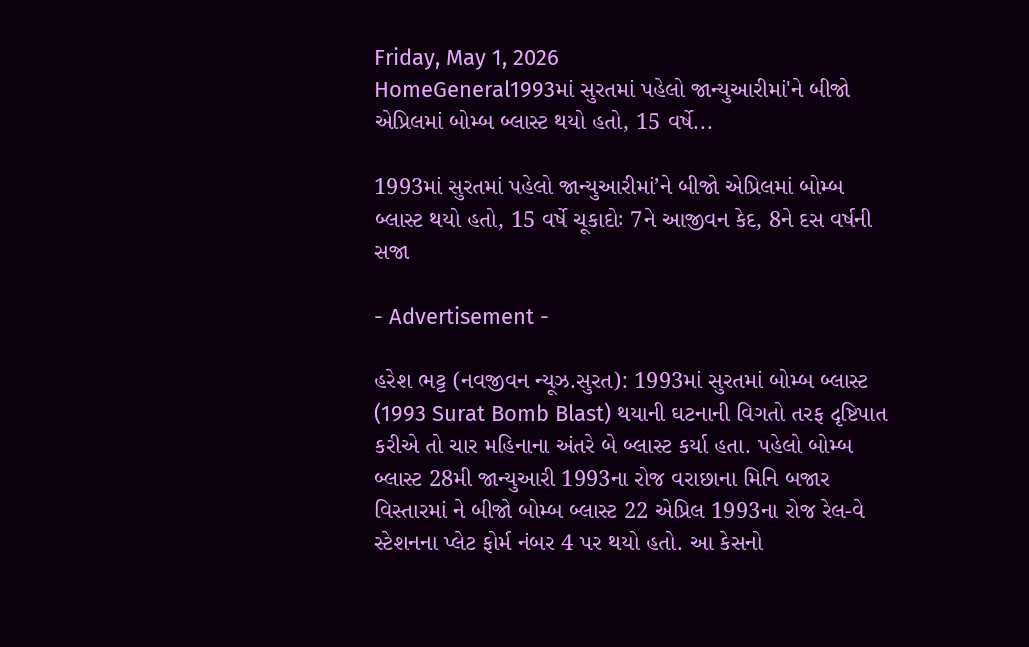Friday, May 1, 2026
HomeGeneral1993માં સુરતમાં પહેલો જાન્યુઆરીમાં'ને બીજો એપ્રિલમાં બોમ્બ બ્લાસ્ટ થયો હતો, 15 વર્ષે...

1993માં સુરતમાં પહેલો જાન્યુઆરીમાં’ને બીજો એપ્રિલમાં બોમ્બ બ્લાસ્ટ થયો હતો, 15 વર્ષે ચૂકાદોઃ 7ને આજીવન કેદ, 8ને દસ વર્ષની સજા

- Advertisement -

હરેશ ભટ્ટ (નવજીવન ન્યૂઝ.સુરત): 1993માં સુરતમાં બોમ્બ બ્લાસ્ટ (1993 Surat Bomb Blast) થયાની ઘટનાની વિગતો તરફ દૃષ્ટિપાત કરીએ તો ચાર મહિનાના અંતરે બે બ્લાસ્ટ કર્યા હતા. પહેલો બોમ્બ બ્લાસ્ટ 28મી જાન્યુઆરી 1993ના રોજ વરાછાના મિનિ બજાર વિસ્તારમાં ને બીજો બોમ્બ બ્લાસ્ટ 22 એપ્રિલ 1993ના રોજ રેલ-વે સ્ટેશનના પ્લેટ ફોર્મ નંબર 4 પર થયો હતો. આ કેસનો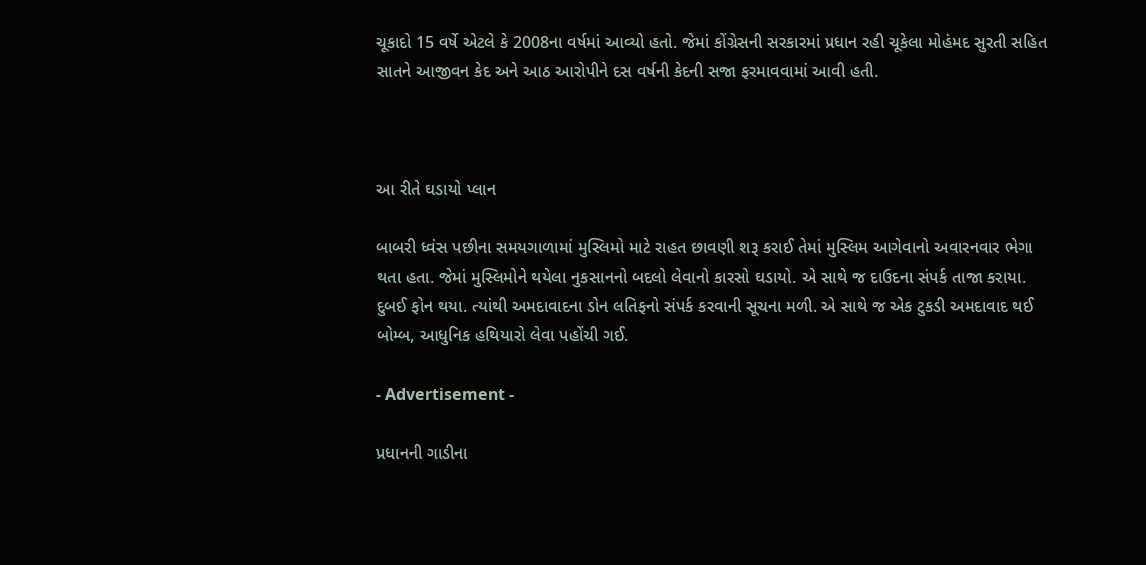ચૂકાદો 15 વર્ષે એટલે કે 2008ના વર્ષમાં આવ્યો હતો. જેમાં કોંગ્રેસની સરકારમાં પ્રધાન રહી ચૂકેલા મોહંમદ સુરતી સહિત સાતને આજીવન કેદ અને આઠ આરોપીને દસ વર્ષની કેદની સજા ફરમાવવામાં આવી હતી.



આ રીતે ઘડાયો પ્લાન

બાબરી ધ્વંસ પછીના સમયગાળામાં મુસ્લિમો માટે રાહત છાવણી શરૂ કરાઈ તેમાં મુસ્લિમ આગેવાનો અવારનવાર ભેગા થતા હતા. જેમાં મુસ્લિમોને થયેલા નુકસાનનો બદલો લેવાનો કારસો ઘડાયો. એ સાથે જ દાઉદના સંપર્ક તાજા કરાયા. દુબઈ ફોન થયા. ત્યાંથી અમદાવાદના ડોન લતિફનો સંપર્ક કરવાની સૂચના મળી. એ સાથે જ એક ટુકડી અમદાવાદ થઈ બોમ્બ, આધુનિક હથિયારો લેવા પહોંચી ગઈ.

- Advertisement -

પ્રધાનની ગાડીના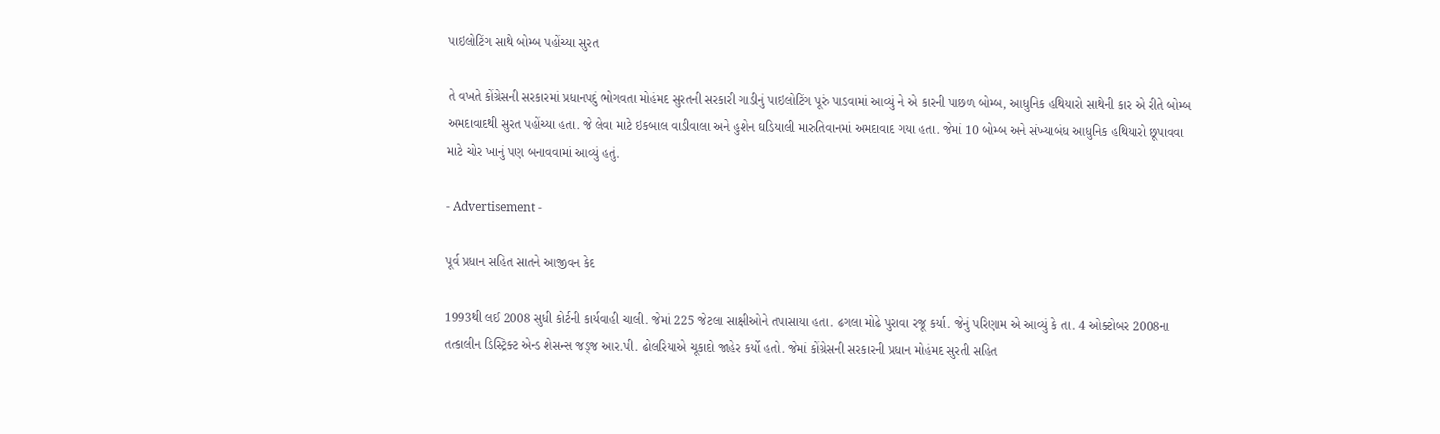પાઇલોટિંગ સાથે બોમ્બ પહોંચ્યા સુરત

તે વખતે કોંગ્રેસની સરકારમાં પ્રધાનપદું ભોગવતા મોહંમદ સુરતની સરકારી ગાડીનું પાઇલોટિંગ પૂરું પાડવામાં આવ્યું ને એ કારની પાછળ બોમ્બ, આધુનિક હથિયારો સાથેની કાર એ રીતે બોમ્બ અમદાવાદથી સુરત પહોંચ્યા હતા. જે લેવા માટે ઇકબાલ વાડીવાલા અને હુશેન ઘડિયાલી મારુતિવાનમાં અમદાવાદ ગયા હતા. જેમાં 10 બોમ્બ અને સંખ્યાબંધ આધુનિક હથિયારો છૂપાવવા માટે ચોર ખાનું પણ બનાવવામાં આવ્યું હતું.

- Advertisement -

પૂર્વ પ્રધાન સહિત સાતને આજીવન કેદ

1993થી લઈ 2008 સુધી કોર્ટની કાર્યવાહી ચાલી. જેમાં 225 જેટલા સાક્ષીઓને તપાસાયા હતા. ઢગલા મોઢે પુરાવા રજૂ કર્યા. જેનું પરિણામ એ આવ્યું કે તા. 4 ઓક્ટોબર 2008ના તત્કાલીન ડિસ્ટ્રિક્ટ એન્ડ શેસન્સ જડ્જ આર.પી. ઢોલરિયાએ ચૂકાદો જાહેર કર્યો હતો. જેમાં કોંગ્રેસની સરકારની પ્રધાન મોહંમદ સુરતી સહિત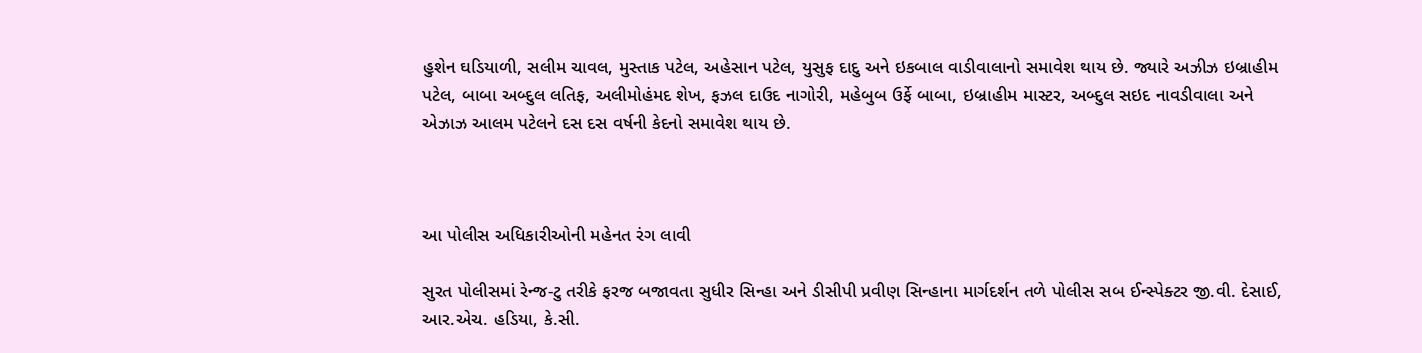હુશેન ઘડિયાળી, સલીમ ચાવલ, મુસ્તાક પટેલ, અહેસાન પટેલ, યુસુફ દાદુ અને ઇકબાલ વાડીવાલાનો સમાવેશ થાય છે. જ્યારે અઝીઝ ઇબ્રાહીમ પટેલ, બાબા અબ્દુલ લતિફ, અલીમોહંમદ શેખ, ફઝલ દાઉદ નાગોરી, મહેબુબ ઉર્ફે બાબા, ઇબ્રાહીમ માસ્ટર, અબ્દુલ સઇદ નાવડીવાલા અને એઝાઝ આલમ પટેલને દસ દસ વર્ષની કેદનો સમાવેશ થાય છે.



આ પોલીસ અધિકારીઓની મહેનત રંગ લાવી

સુરત પોલીસમાં રેન્જ-ટુ તરીકે ફરજ બજાવતા સુધીર સિન્હા અને ડીસીપી પ્રવીણ સિન્હાના માર્ગદર્શન તળે પોલીસ સબ ઈન્સ્પેક્ટર જી.વી. દેસાઈ, આર.એચ. હડિયા, કે.સી.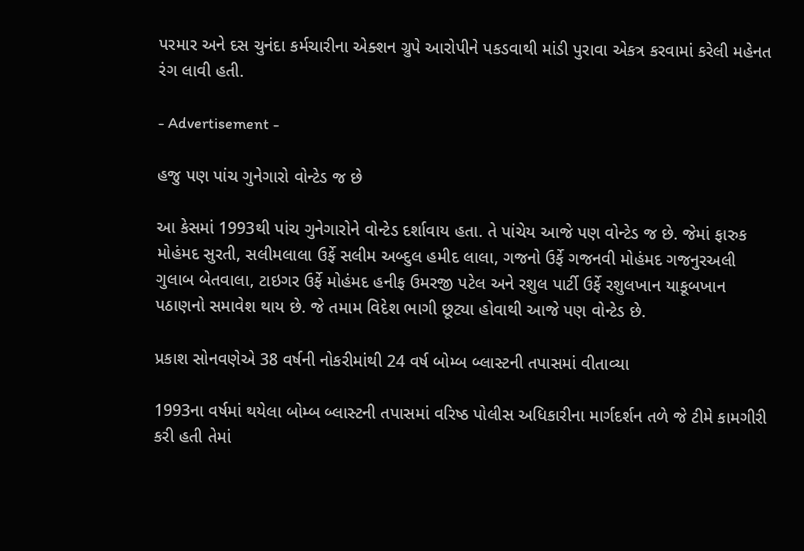પરમાર અને દસ ચુનંદા કર્મચારીના એક્શન ગ્રુપે આરોપીને પકડવાથી માંડી પુરાવા એકત્ર કરવામાં કરેલી મહેનત રંગ લાવી હતી.

- Advertisement -

હજુ પણ પાંચ ગુનેગારો વોન્ટેડ જ છે

આ કેસમાં 1993થી પાંચ ગુનેગારોને વોન્ટેડ દર્શાવાય હતા. તે પાંચેય આજે પણ વોન્ટેડ જ છે. જેમાં ફારુક મોહંમદ સુરતી, સલીમલાલા ઉર્ફે સલીમ અબ્દુલ હમીદ લાલા, ગજનો ઉર્ફે ગજનવી મોહંમદ ગજનુરઅલી ગુલાબ બેતવાલા, ટાઇગર ઉર્ફે મોહંમદ હનીફ ઉમરજી પટેલ અને રશુલ પાર્ટી ઉર્ફે રશુલખાન યાકૂબખાન પઠાણનો સમાવેશ થાય છે. જે તમામ વિદેશ ભાગી છૂટ્યા હોવાથી આજે પણ વોન્ટેડ છે.

પ્રકાશ સોનવણેએ 38 વર્ષની નોકરીમાંથી 24 વર્ષ બોમ્બ બ્લાસ્ટની તપાસમાં વીતાવ્યા

1993ના વર્ષમાં થયેલા બોમ્બ બ્લાસ્ટની તપાસમાં વરિષ્ઠ પોલીસ અધિકારીના માર્ગદર્શન તળે જે ટીમે કામગીરી કરી હતી તેમાં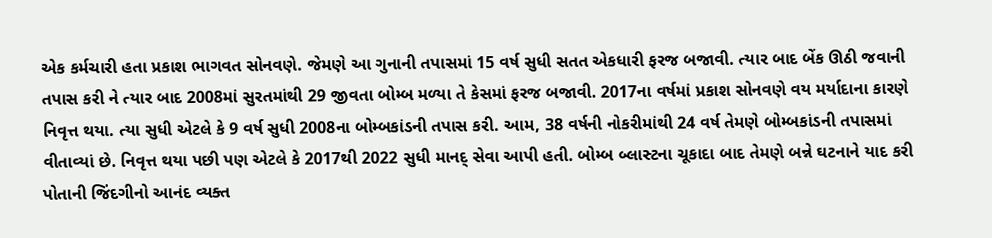એક કર્મચારી હતા પ્રકાશ ભાગવત સોનવણે. જેમણે આ ગુનાની તપાસમાં 15 વર્ષ સુધી સતત એકધારી ફરજ બજાવી. ત્યાર બાદ બેંક ઊઠી જવાની તપાસ કરી ને ત્યાર બાદ 2008માં સુરતમાંથી 29 જીવતા બોમ્બ મળ્યા તે કેસમાં ફરજ બજાવી. 2017ના વર્ષમાં પ્રકાશ સોનવણે વય મર્યાદાના કારણે નિવૃત્ત થયા. ત્યા સુધી એટલે કે 9 વર્ષ સુધી 2008ના બોમ્બકાંડની તપાસ કરી. આમ, 38 વર્ષની નોકરીમાંથી 24 વર્ષ તેમણે બોમ્બકાંડની તપાસમાં વીતાવ્યાં છે. નિવૃત્ત થયા પછી પણ એટલે કે 2017થી 2022 સુધી માનદ્ સેવા આપી હતી. બોમ્બ બ્લાસ્ટના ચૂકાદા બાદ તેમણે બન્ને ઘટનાને યાદ કરી પોતાની જિંદગીનો આનંદ વ્યક્ત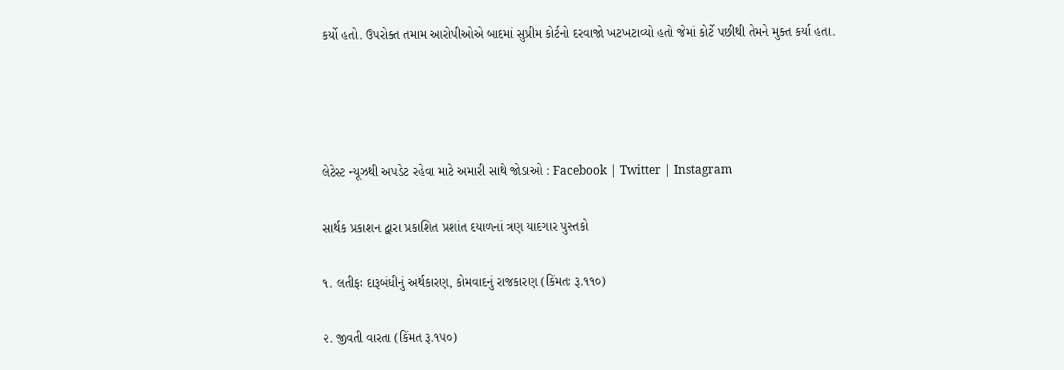કર્યો હતો. ઉપરોક્ત તમામ આરોપીઓએ બાદમાં સુપ્રીમ કોર્ટનો દરવાજો ખટખટાવ્યો હતો જેમાં કોર્ટે પછીથી તેમને મુક્ત કર્યા હતા.




લેટેસ્ટ ન્યૂઝથી અપડેટ રહેવા માટે અમારી સાથે જોડાઓ : Facebook | Twitter | Instagram

સાર્થક પ્રકાશન દ્વારા પ્રકાશિત પ્રશાંત દયાળનાં ત્રણ યાદગાર પુસ્તકો

૧. લતીફઃ દારૂબંધીનું અર્થકારણ, કોમવાદનું રાજકારણ (કિંમતઃ રૂ.૧૧૦)

૨. જીવતી વારતા (કિંમત રૂ.૧૫૦)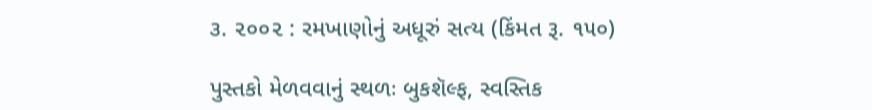૩. ૨૦૦૨ : રમખાણોનું અધૂરું સત્ય (કિંમત રૂ. ૧૫૦)

પુસ્તકો મેળવવાનું સ્થળઃ બુકશૅલ્ફ, સ્વસ્તિક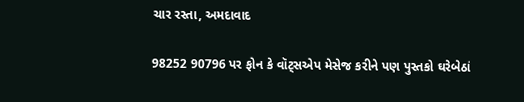ચાર રસ્તા, અમદાવાદ

98252 90796 પર ફોન કે વૉટ્સએપ મેસેજ કરીને પણ પુસ્તકો ઘરેબેઠાં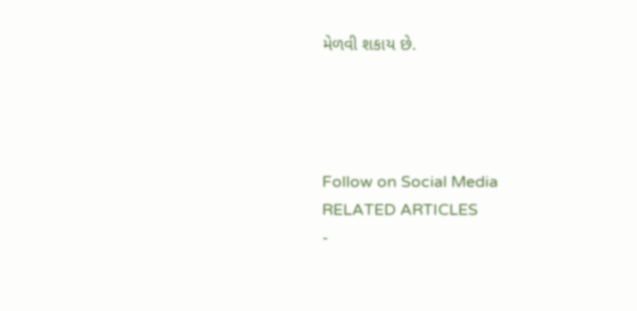મેળવી શકાય છે.




Follow on Social Media
RELATED ARTICLES
-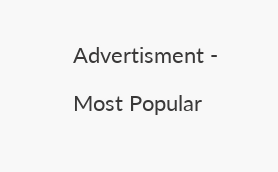Advertisment -

Most Popular